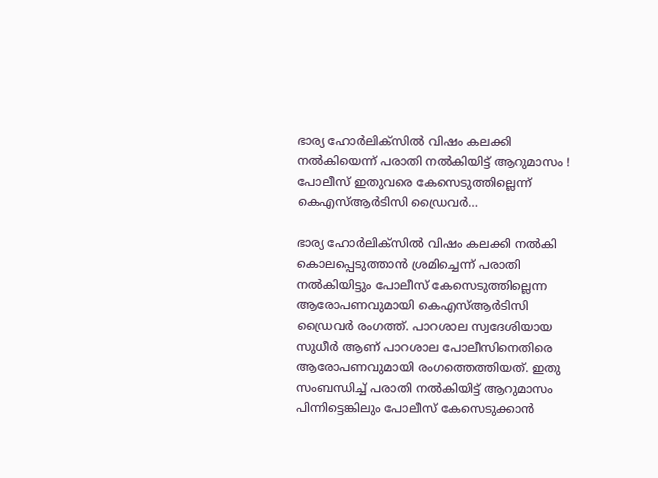ഭാര്യ ഹോര്‍ലിക്‌സില്‍ വിഷം കലക്കി നല്‍കിയെന്ന് പരാതി നല്‍കിയിട്ട് ആറുമാസം ! പോലീസ് ഇതുവരെ കേസെടുത്തില്ലെന്ന് കെഎസ്ആര്‍ടിസി ഡ്രൈവര്‍…

ഭാര്യ ഹോര്‍ലിക്സില്‍ വിഷം കലക്കി നല്‍കി കൊലപ്പെടുത്താന്‍ ശ്രമിച്ചെന്ന് പരാതി നല്‍കിയിട്ടും പോലീസ് കേസെടുത്തില്ലെന്ന ആരോപണവുമായി കെഎസ്ആര്‍ടിസി ഡ്രൈവര്‍ രംഗത്ത്. പാറശാല സ്വദേശിയായ സുധീര്‍ ആണ് പാറശാല പോലീസിനെതിരെ ആരോപണവുമായി രംഗത്തെത്തിയത്. ഇതു സംബന്ധിച്ച് പരാതി നല്‍കിയിട്ട് ആറുമാസം പിന്നിട്ടെങ്കിലും പോലീസ് കേസെടുക്കാന്‍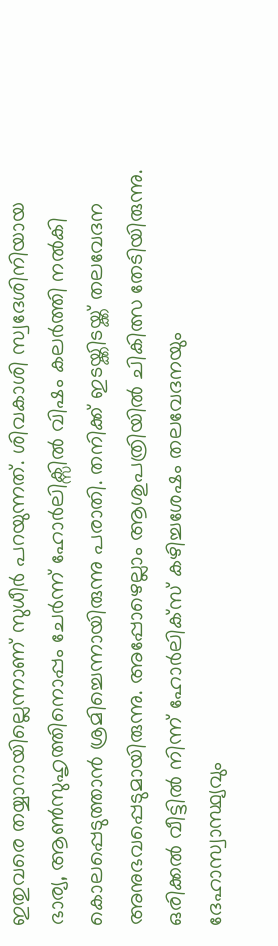ഇതുവരെ തയ്യാറായില്ലെന്നാണ് സുധീര്‍ പറയുന്നത്. ശിവകാശി സ്വദേശിനിയായ ഭാര്യ, ആണ്‍സുഹൃത്തിനൊപ്പം ചേര്‍ന്ന് ഹോര്‍ലിക്സില്‍ വിഷം കലര്‍ത്തി നല്‍കി കൊലപ്പെടുത്താന്‍ ശ്രമിച്ചെന്നായിരുന്നു പരാതി. തനിക്ക് ഇടയ്ക്കിടയ്ക്ക് തലവേദന അനുഭവപ്പെടുമായിരുന്നു. അപ്പോഴെല്ലാം ആശുപത്രിയില്‍ ചികിത്സ തേടിയിരുന്നു. ഒരിക്കല്‍ വീട്ടില്‍ നിന്ന് ഹോര്‍ലിക്‌സ് കഴിച്ചശേഷം തലവേദനയും ദേഹാസ്വാസ്ഥ്യവും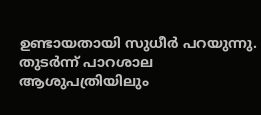ഉണ്ടായതായി സുധീര്‍ പറയുന്നു. തുടര്‍ന്ന് പാറശാല ആശുപത്രിയിലും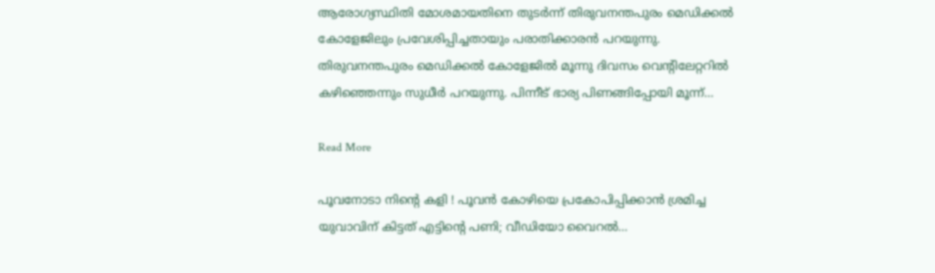ആരോഗ്യസ്ഥിതി മോശമായതിനെ തുടര്‍ന്ന് തിരുവനന്തപുരം മെഡിക്കല്‍ കോളേജിലും പ്രവേശിപ്പിച്ചതായും പരാതിക്കാരന്‍ പറയുന്നു. തിരുവനന്തപുരം മെഡിക്കല്‍ കോളേജില്‍ മൂന്നു ദിവസം വെന്റിലേറ്ററില്‍ കഴിഞ്ഞെന്നും സുധീര്‍ പറയുന്നു. പിന്നീട് ഭാര്യ പിണങ്ങിപ്പോയി മൂന്ന്…

Read More

പൂവനോടാ നിന്റെ കളി ! പൂവന്‍ കോഴിയെ പ്രകോപിപ്പിക്കാന്‍ ശ്രമിച്ച യുവാവിന് കിട്ടത് എട്ടിന്റെ പണി; വീഡിയോ വൈറല്‍…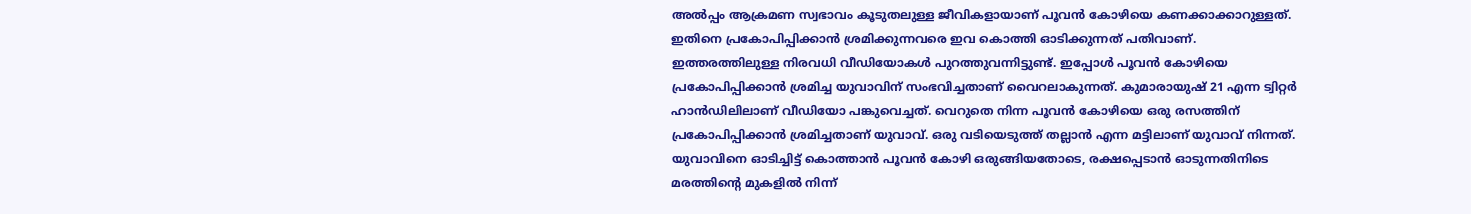അല്‍പ്പം ആക്രമണ സ്വഭാവം കൂടുതലുള്ള ജീവികളായാണ് പൂവന്‍ കോഴിയെ കണക്കാക്കാറുള്ളത്. ഇതിനെ പ്രകോപിപ്പിക്കാന്‍ ശ്രമിക്കുന്നവരെ ഇവ കൊത്തി ഓടിക്കുന്നത് പതിവാണ്. ഇത്തരത്തിലുള്ള നിരവധി വീഡിയോകള്‍ പുറത്തുവന്നിട്ടുണ്ട്. ഇപ്പോള്‍ പൂവന്‍ കോഴിയെ പ്രകോപിപ്പിക്കാന്‍ ശ്രമിച്ച യുവാവിന് സംഭവിച്ചതാണ് വൈറലാകുന്നത്. കുമാരായുഷ് 21 എന്ന ട്വിറ്റര്‍ ഹാന്‍ഡിലിലാണ് വീഡിയോ പങ്കുവെച്ചത്. വെറുതെ നിന്ന പൂവന്‍ കോഴിയെ ഒരു രസത്തിന് പ്രകോപിപ്പിക്കാന്‍ ശ്രമിച്ചതാണ് യുവാവ്. ഒരു വടിയെടുത്ത് തല്ലാന്‍ എന്ന മട്ടിലാണ് യുവാവ് നിന്നത്. യുവാവിനെ ഓടിച്ചിട്ട് കൊത്താന്‍ പൂവന്‍ കോഴി ഒരുങ്ങിയതോടെ, രക്ഷപ്പെടാന്‍ ഓടുന്നതിനിടെ മരത്തിന്റെ മുകളില്‍ നിന്ന്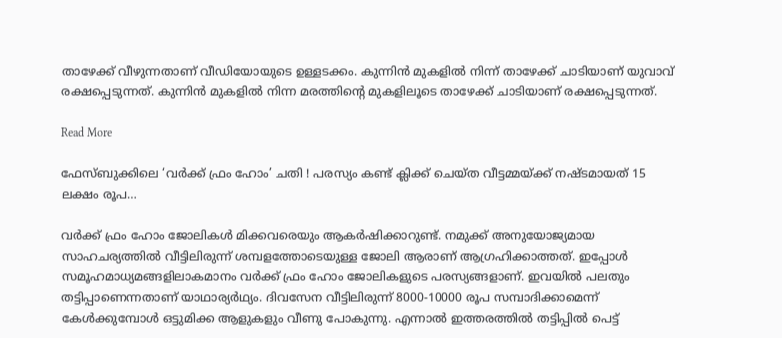താഴേക്ക് വീഴുന്നതാണ് വീഡിയോയുടെ ഉള്ളടക്കം. കുന്നിന്‍ മുകളില്‍ നിന്ന് താഴേക്ക് ചാടിയാണ് യുവാവ് രക്ഷപ്പെടുന്നത്. കുന്നിന്‍ മുകളില്‍ നിന്ന മരത്തിന്റെ മുകളിലൂടെ താഴേക്ക് ചാടിയാണ് രക്ഷപ്പെടുന്നത്.

Read More

ഫേസ്ബുക്കിലെ ‘വര്‍ക്ക് ഫ്രം ഹോം’ ചതി ! പരസ്യം കണ്ട് ക്ലിക്ക് ചെയ്ത വീട്ടമ്മയ്ക്ക് നഷ്ടമായത് 15 ലക്ഷം രൂപ…

വര്‍ക്ക് ഫ്രം ഹോം ജോലികള്‍ മിക്കവരെയും ആകര്‍ഷിക്കാറുണ്ട്. നമുക്ക് അനുയോജ്യമായ സാഹചര്യത്തില്‍ വീട്ടിലിരുന്ന് ശമ്പളത്തോടെയുള്ള ജോലി ആരാണ് ആഗ്രഹിക്കാത്തത്. ഇപ്പോള്‍ സമൂഹമാധ്യമങ്ങളിലാകമാനം വര്‍ക്ക് ഫ്രം ഹോം ജോലികളുടെ പരസ്യങ്ങളാണ്. ഇവയില്‍ പലതും തട്ടിപ്പാണെന്നതാണ് യാഥാര്യര്‍ഥ്യം. ദിവസേന വീട്ടിലിരുന്ന് 8000-10000 രൂപ സമ്പാദിക്കാമെന്ന് കേള്‍ക്കുമ്പോള്‍ ഒട്ടുമിക്ക ആളുകളും വീണു പോകുന്നു. എന്നാല്‍ ഇത്തരത്തില്‍ തട്ടിപ്പില്‍ പെട്ട്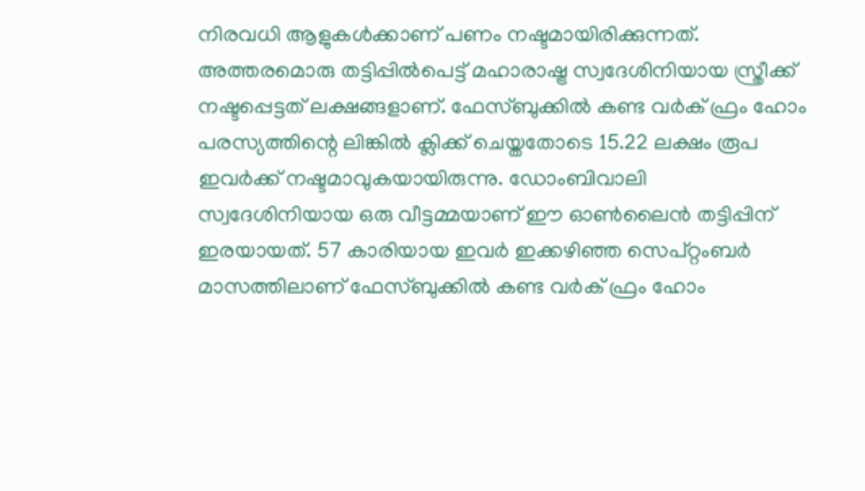നിരവധി ആളുകള്‍ക്കാണ് പണം നഷ്ടമായിരിക്കുന്നത്. അത്തരമൊരു തട്ടിപ്പില്‍പെട്ട് മഹാരാഷ്ട്ര സ്വദേശിനിയായ സ്ത്രീക്ക് നഷ്ടപ്പെട്ടത് ലക്ഷങ്ങളാണ്. ഫേസ്ബുക്കില്‍ കണ്ട വര്‍ക് ഫ്രം ഹോം പരസ്യത്തിന്റെ ലിങ്കില്‍ ക്ലിക്ക് ചെയ്തതോടെ 15.22 ലക്ഷം രൂപ ഇവര്‍ക്ക് നഷ്ടമാവുകയായിരുന്നു. ഡോംബിവാലി സ്വദേശിനിയായ ഒരു വീട്ടമ്മയാണ് ഈ ഓണ്‍ലൈന്‍ തട്ടിപ്പിന് ഇരയായത്. 57 കാരിയായ ഇവര്‍ ഇക്കഴിഞ്ഞ സെപ്റ്റംബര്‍ മാസത്തിലാണ് ഫേസ്ബുക്കില്‍ കണ്ട വര്‍ക് ഫ്രം ഹോം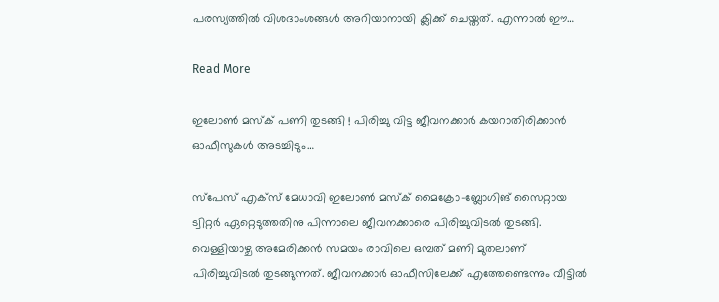പരസ്യത്തില്‍ വിശദാംശങ്ങള്‍ അറിയാനായി ക്ലിക്ക് ചെയ്തത്. എന്നാല്‍ ഈ…

Read More

ഇലോണ്‍ മസ്‌ക് പണി തുടങ്ങി ! പിരിച്ചു വിട്ട ജീവനക്കാര്‍ കയറാതിരിക്കാന്‍ ഓഫീസുകള്‍ അടച്ചിടും…

സ്‌പേസ് എക്‌സ് മേധാവി ഇലോണ്‍ മസ്‌ക് മൈക്രോ-ബ്ലോഗിങ് സൈറ്റായ ട്വിറ്റര്‍ ഏറ്റെടുത്തതിനു പിന്നാലെ ജീവനക്കാരെ പിരിച്ചുവിടല്‍ തുടങ്ങി. വെള്ളിയാഴ്ച അമേരിക്കന്‍ സമയം രാവിലെ ഒമ്പത് മണി മുതലാണ് പിരിച്ചുവിടല്‍ തുടങ്ങുന്നത്. ജീവനക്കാര്‍ ഓഫീസിലേക്ക് എത്തേണ്ടെന്നും വീട്ടില്‍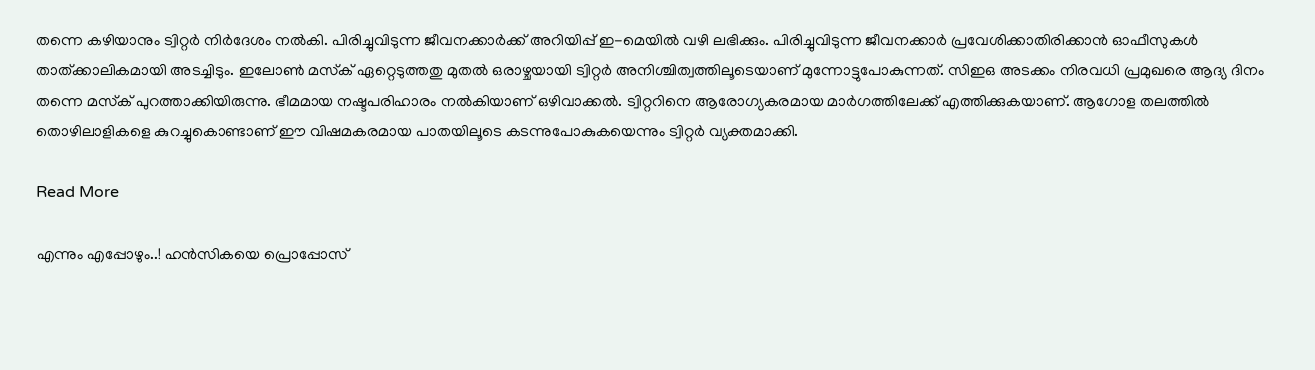തന്നെ കഴിയാനും ട്വിറ്റര്‍ നിര്‍ദേശം നല്‍കി. പിരിച്ചുവിടുന്ന ജീവനക്കാര്‍ക്ക് അറിയിപ്പ് ഇ-മെയില്‍ വഴി ലഭിക്കും. പിരിച്ചുവിടുന്ന ജീവനക്കാര്‍ പ്രവേശിക്കാതിരിക്കാന്‍ ഓഫീസുകള്‍ താത്ക്കാലികമായി അടച്ചിടും. ഇലോണ്‍ മസ്‌ക് ഏറ്റെടുത്തതു മുതല്‍ ഒരാഴ്ചയായി ട്വിറ്റര്‍ അനിശ്ചിത്വത്തിലൂടെയാണ് മുന്നോട്ടുപോകുന്നത്. സിഇഒ അടക്കം നിരവധി പ്രമുഖരെ ആദ്യ ദിനം തന്നെ മസ്‌ക് പുറത്താക്കിയിരുന്നു. ഭീമമായ നഷ്ടപരിഹാരം നല്‍കിയാണ് ഒഴിവാക്കല്‍. ട്വിറ്ററിനെ ആരോഗ്യകരമായ മാര്‍ഗത്തിലേക്ക് എത്തിക്കുകയാണ്. ആഗോള തലത്തില്‍ തൊഴിലാളികളെ കുറച്ചുകൊണ്ടാണ് ഈ വിഷമകരമായ പാതയിലൂടെ കടന്നുപോകുകയെന്നും ട്വിറ്റര്‍ വ്യക്തമാക്കി.

Read More

എന്നും എപ്പോഴും..! ഹൻസികയെ പ്രൊപ്പോസ്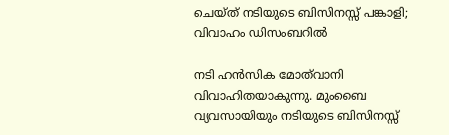ചെയ്ത് നടിയുടെ ബിസിനസ്സ് പങ്കാളി; വിവാഹം ഡിസംബറിൽ

നടി ഹൻസിക മോത്‌വാനി വിവാഹിതയാകുന്നു. മുംബൈ വ്യവസായിയും നടിയുടെ ബിസിനസ്സ്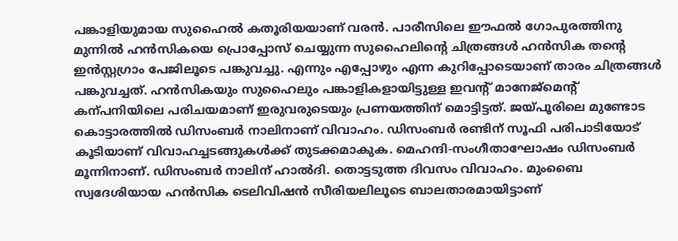പങ്കാളിയുമായ സുഹൈൽ കതൂരിയയാണ് വരൻ. പാരീസിലെ ഈഫൽ ഗോപുരത്തിനു മുന്നിൽ ഹൻസികയെ പ്രൊപ്പോസ് ചെയ്യുന്ന സുഹൈലിന്‍റെ ചിത്രങ്ങൾ ഹൻസിക തന്‍റെ ഇൻസ്റ്റഗ്രാം പേജിലൂടെ പങ്കുവച്ചു. എന്നും എപ്പോഴും എന്ന കുറിപ്പോടെയാണ് താരം ചിത്രങ്ങൾ പങ്കുവച്ചത്. ഹൻസികയും സുഹൈലും പങ്കാളികളായിട്ടുള്ള ഇവന്‍റ് മാനേജ്മെന്‍റ് കന്പനിയിലെ പരിച‌യമാണ് ഇരുവരുടെയും പ്രണയത്തിന് മൊട്ടിട്ടത്. ജയ്പൂരിലെ മുണ്ടോട കൊട്ടാരത്തില്‍ ഡിസംബർ നാലിനാണ് വിവാഹം. ഡിസംബർ രണ്ടിന് സൂഫി പരിപാടിയോട് കൂടിയാണ് വിവാഹച്ചടങ്ങുകൾക്ക് തുടക്കമാകുക. മെഹന്ദി-സംഗീതാഘോഷം ഡിസംബർ മൂന്നിനാണ്. ഡിസംബർ നാലിന് ഹാൽദി. തൊട്ടടുത്ത ദിവസം വിവാഹം. മുംബൈ സ്വദേശിയായ ഹൻസിക ടെലിവിഷൻ സീരിയലിലൂടെ ബാലതാരമായിട്ടാണ്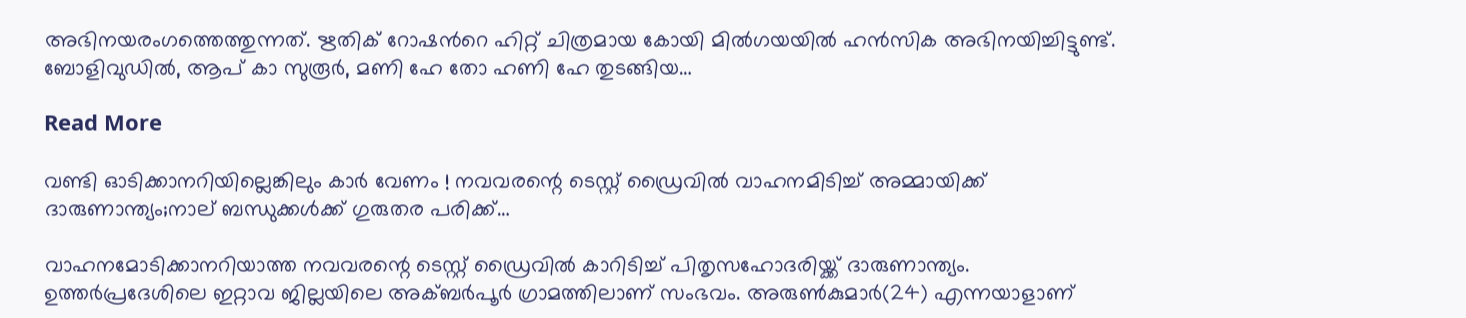അഭിനയരംഗത്തെത്തുന്നത്. ഋതിക് റോഷന്‍റെ ഹിറ്റ് ചിത്രമായ കോയി മിൽഗയയിൽ ഹൻസിക അഭിനയിച്ചിട്ടുണ്ട്. ബോളിവുഡിൽ, ആപ് കാ സുരൂർ, മണി ഹേ തോ ഹണി ഹേ തുടങ്ങിയ…

Read More

വണ്ടി ഓടിക്കാനറിയില്ലെങ്കിലും കാര്‍ വേണം ! നവവരന്റെ ടെസ്റ്റ് ഡ്രൈവില്‍ വാഹനമിടിച്ച് അമ്മായിക്ക് ദാരുണാന്ത്യം;നാല് ബന്ധുക്കള്‍ക്ക് ഗുരുതര പരിക്ക്…

വാഹനമോടിക്കാനറിയാത്ത നവവരന്റെ ടെസ്റ്റ് ഡ്രൈവില്‍ കാറിടിച്ച് പിതൃസഹോദരിയ്ക്ക് ദാരുണാന്ത്യം. ഉത്തര്‍പ്രദേശിലെ ഇറ്റാവ ജില്ലയിലെ അക്ബര്‍പൂര്‍ ഗ്രാമത്തിലാണ് സംഭവം. അരുണ്‍കുമാര്‍(24) എന്നയാളാണ്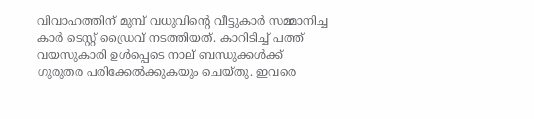വിവാഹത്തിന് മുമ്പ് വധുവിന്റെ വീട്ടുകാര്‍ സമ്മാനിച്ച കാര്‍ ടെസ്റ്റ് ഡ്രൈവ് നടത്തിയത്. കാറിടിച്ച് പത്ത് വയസുകാരി ഉള്‍പ്പെടെ നാല് ബന്ധുക്കള്‍ക്ക് ഗുരുതര പരിക്കേല്‍ക്കുകയും ചെയ്തു. ഇവരെ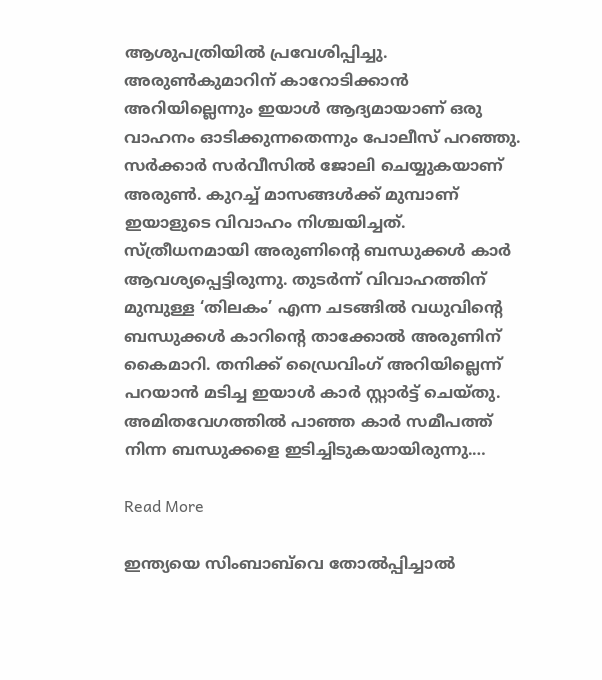ആശുപത്രിയില്‍ പ്രവേശിപ്പിച്ചു. അരുണ്‍കുമാറിന് കാറോടിക്കാന്‍ അറിയില്ലെന്നും ഇയാള്‍ ആദ്യമായാണ് ഒരു വാഹനം ഓടിക്കുന്നതെന്നും പോലീസ് പറഞ്ഞു. സര്‍ക്കാര്‍ സര്‍വീസില്‍ ജോലി ചെയ്യുകയാണ് അരുണ്‍. കുറച്ച് മാസങ്ങള്‍ക്ക് മുമ്പാണ് ഇയാളുടെ വിവാഹം നിശ്ചയിച്ചത്. സ്ത്രീധനമായി അരുണിന്റെ ബന്ധുക്കള്‍ കാര്‍ ആവശ്യപ്പെട്ടിരുന്നു. തുടര്‍ന്ന് വിവാഹത്തിന് മുമ്പുള്ള ‘തിലകം’ എന്ന ചടങ്ങില്‍ വധുവിന്റെ ബന്ധുക്കള്‍ കാറിന്റെ താക്കോല്‍ അരുണിന് കൈമാറി. തനിക്ക് ഡ്രൈവിംഗ് അറിയില്ലെന്ന് പറയാന്‍ മടിച്ച ഇയാള്‍ കാര്‍ സ്റ്റാര്‍ട്ട് ചെയ്തു. അമിതവേഗത്തില്‍ പാഞ്ഞ കാര്‍ സമീപത്ത് നിന്ന ബന്ധുക്കളെ ഇടിച്ചിടുകയായിരുന്നു.…

Read More

ഇന്ത്യയെ സിംബാബ്‌വെ തോല്‍പ്പിച്ചാല്‍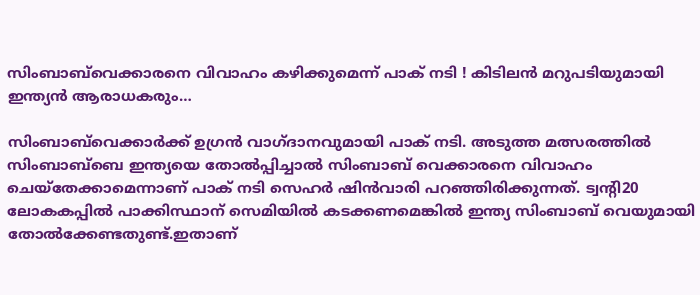സിംബാബ്‌വെക്കാരനെ വിവാഹം കഴിക്കുമെന്ന് പാക് നടി ! കിടിലന്‍ മറുപടിയുമായി ഇന്ത്യന്‍ ആരാധകരും…

സിംബാബ്‌വെക്കാര്‍ക്ക് ഉഗ്രന്‍ വാഗ്ദാനവുമായി പാക് നടി. അടുത്ത മത്സരത്തില്‍ സിംബാബ്‌ബെ ഇന്ത്യയെ തോല്‍പ്പിച്ചാല്‍ സിംബാബ് വെക്കാരനെ വിവാഹം ചെയ്‌തേക്കാമെന്നാണ് പാക് നടി സെഹര്‍ ഷിന്‍വാരി പറഞ്ഞിരിക്കുന്നത്. ട്വന്റി20 ലോകകപ്പില്‍ പാക്കിസ്ഥാന് സെമിയില്‍ കടക്കണമെങ്കില്‍ ഇന്ത്യ സിംബാബ് വെയുമായി തോല്‍ക്കേണ്ടതുണ്ട്.ഇതാണ്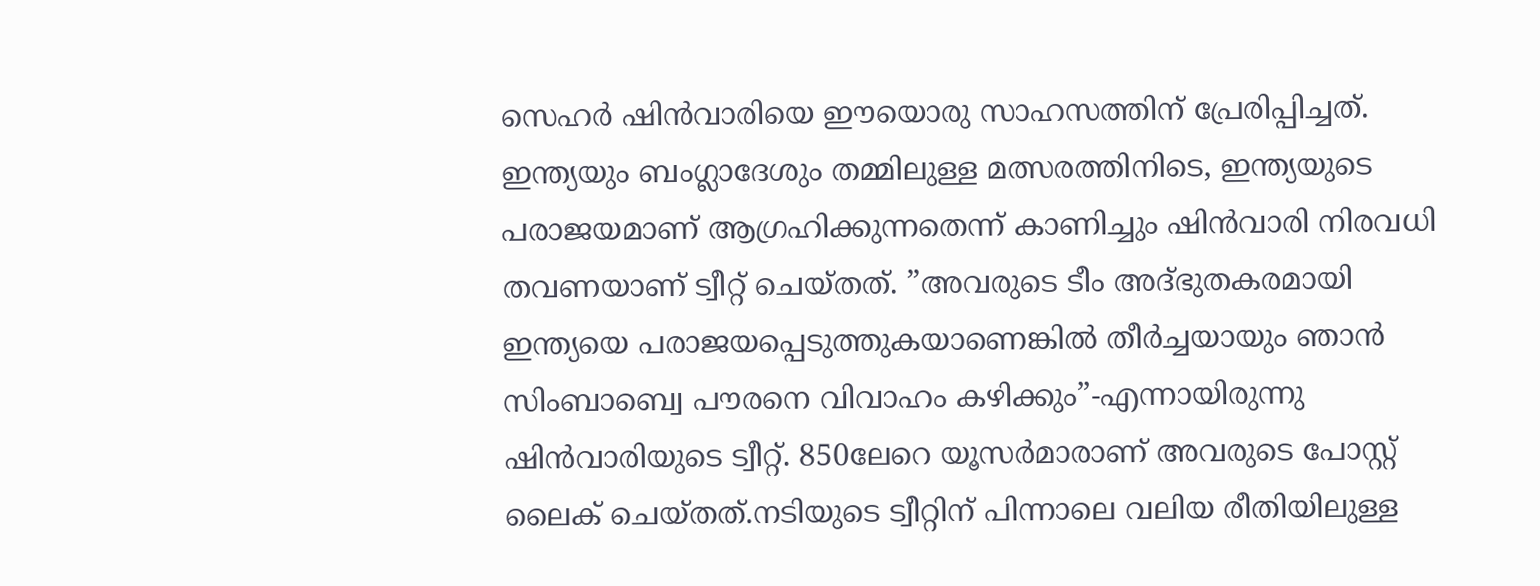സെഹര്‍ ഷിന്‍വാരിയെ ഈയൊരു സാഹസത്തിന് പ്രേരിപ്പിച്ചത്. ഇന്ത്യയും ബംഗ്ലാദേശും തമ്മിലുള്ള മത്സരത്തിനിടെ, ഇന്ത്യയുടെ പരാജയമാണ് ആഗ്രഹിക്കുന്നതെന്ന് കാണിച്ചും ഷിന്‍വാരി നിരവധി തവണയാണ് ട്വീറ്റ് ചെയ്തത്. ”അവരുടെ ടീം അദ്ഭുതകരമായി ഇന്ത്യയെ പരാജയപ്പെടുത്തുകയാണെങ്കില്‍ തീര്‍ച്ചയായും ഞാന്‍ സിംബാബ്വെ പൗരനെ വിവാഹം കഴിക്കും”-എന്നായിരുന്നു ഷിന്‍വാരിയുടെ ട്വീറ്റ്. 850ലേറെ യൂസര്‍മാരാണ് അവരുടെ പോസ്റ്റ് ലൈക് ചെയ്തത്.നടിയുടെ ട്വീറ്റിന് പിന്നാലെ വലിയ രീതിയിലുള്ള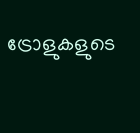ട്രോളുകളുടെ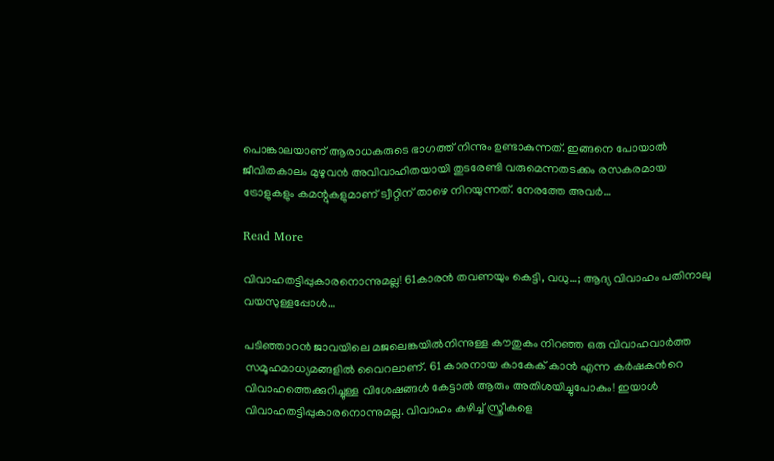പൊങ്കാലയാണ് ആരാധകരുടെ ഭാഗത്ത് നിന്നും ഉണ്ടാകുന്നത്. ഇങ്ങനെ പോയാല്‍ ജീവിതകാലം മുഴുവന്‍ അവിവാഹിതയായി തുടരേണ്ടി വരുമെന്നതടക്കം രസകരമായ ട്രോളുകളും കമന്റുകളുമാണ് ട്വീറ്റിന് താഴെ നിറയുന്നത്. നേരത്തേ അവര്‍…

Read More

വിവാഹതട്ടിപ്പുകാരനൊന്നുമല്ല! 61കാരൻ തവണയും കെട്ടി, വധു…; ആദ്യ വിവാഹം പതിനാലു വയസുള്ളപ്പോള്‍…

പടിഞ്ഞാറന്‍ ജാവയിലെ മജലെങ്കയില്‍നിന്നുള്ള കൗതുകം നിറഞ്ഞ ഒരു വിവാഹവാര്‍ത്ത സമൂഹമാധ്യമങ്ങളില്‍ വൈറലാണ്. 61 കാരനായ കാകേക് കാൻ എന്ന കര്‍ഷകന്‍റെ വിവാഹത്തെക്കുറിച്ചുള്ള വിശേഷങ്ങള്‍ കേട്ടാല്‍ ആരും അതിശയിച്ചുപോകും! ഇയാള്‍ വിവാഹതട്ടിപ്പുകാരനൊന്നുമല്ല. വിവാഹം കഴിച്ച് സ്ത്രീകളെ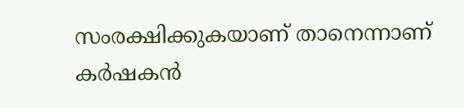സംരക്ഷിക്കുകയാണ് താനെന്നാണ് കര്‍ഷകന്‍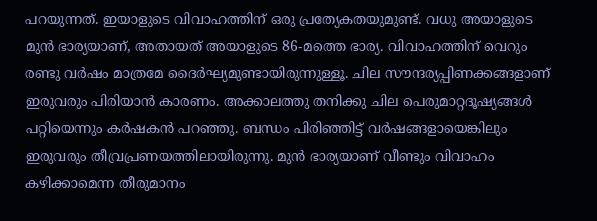പറയുന്നത്. ഇയാളുടെ വിവാഹത്തിന് ഒരു പ്രത്യേകതയുമുണ്ട്. വധു അയാളുടെ മുന്‍ ഭാര്യയാണ്, അതായത് അയാളുടെ 86-മത്തെ ഭാര്യ. വിവാഹത്തിന് വെറും രണ്ടു വര്‍ഷം മാത്രമേ ദൈര്‍ഘ്യമുണ്ടായിരുന്നുള്ളൂ. ചില സൗന്ദര്യപ്പിണക്കങ്ങളാണ് ഇരുവരും പിരിയാന്‍ കാരണം. അക്കാലത്തു തനിക്കു ചില പെരുമാറ്റദൂഷ്യങ്ങള്‍ പറ്റിയെന്നും കര്‍ഷകന്‍ പറഞ്ഞു. ബന്ധം പിരിഞ്ഞിട്ട് വര്‍ഷങ്ങളായെങ്കിലും ഇരുവരും തീവ്രപ്രണയത്തിലായിരുന്നു. മുന്‍ ഭാര്യയാണ് വീണ്ടും വിവാഹം കഴിക്കാമെന്ന തീരുമാനം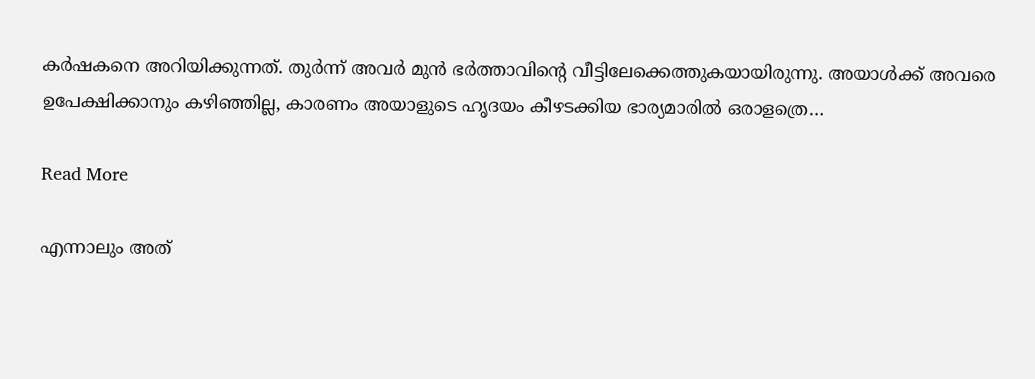കര്‍ഷകനെ അറിയിക്കുന്നത്. തുര്‍ന്ന് അവര്‍ മുന്‍ ഭര്‍ത്താവിന്‍റെ വീട്ടിലേക്കെത്തുകയായിരുന്നു. അയാള്‍ക്ക് അവരെ ഉപേക്ഷിക്കാനും കഴിഞ്ഞില്ല, കാരണം അയാളുടെ ഹൃദയം കീഴടക്കിയ ഭാര്യമാരില്‍ ഒരാളത്രെ…

Read More

എന്നാലും അത്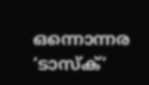ഒന്നൊന്നര ‘ടാസ്‌ക്’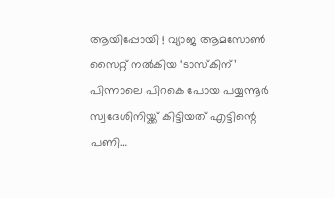ആയിപ്പോയി ! വ്യാജ ആമസോണ്‍ സൈറ്റ് നല്‍കിയ ‘ടാസ്‌കിന്’ പിന്നാലെ പിറകെ പോയ പയ്യന്നൂര്‍ സ്വദേശിനിയ്ക്ക് കിട്ടിയത് എട്ടിന്റെ പണി…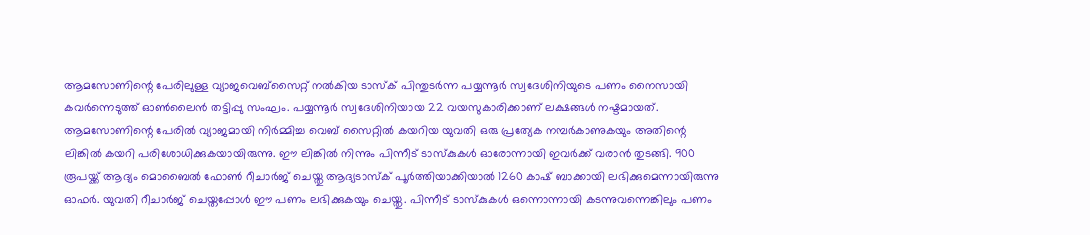ആമസോണിന്റെ പേരിലുള്ള വ്യാജവെബ്‌സൈറ്റ് നല്‍കിയ ടാസ്‌ക് പിന്തുടര്‍ന്ന പയ്യന്നൂര്‍ സ്വദേശിനിയുടെ പണം നൈസായി കവര്‍ന്നെടുത്ത് ഓണ്‍ലൈന്‍ തട്ടിപ്പു സംഘം. പയ്യന്നൂര്‍ സ്വദേശിനിയായ 22 വയസുകാരിക്കാണ് ലക്ഷങ്ങള്‍ നഷ്ടമായത്. ആമസോണിന്റെ പേരില്‍ വ്യാജമായി നിര്‍മ്മിച്ച വെബ് സൈറ്റില്‍ കയറിയ യുവതി ഒരു പ്രത്യേക നമ്പര്‍കാണുകയും അതിന്റെ ലിങ്കില്‍ കയറി പരിശോധിക്കുകയായിരുന്നു. ഈ ലിങ്കില്‍ നിന്നും പിന്നീട് ടാസ്‌കുകള്‍ ഓരോന്നായി ഇവര്‍ക്ക് വരാന്‍ തുടങ്ങി. 900 രൂപയ്ക്ക് ആദ്യം മൊബൈല്‍ ഫോണ്‍ റീചാര്‍ജ് ചെയ്തു ആദ്യടാസ്‌ക് പൂര്‍ത്തിയാക്കിയാല്‍ 1260 കാഷ് ബാക്കായി ലഭിക്കുമെന്നായിരുന്നു ഓഫര്‍. യുവതി റീചാര്‍ജ് ചെയ്തപ്പോള്‍ ഈ പണം ലഭിക്കുകയും ചെയ്തു. പിന്നീട് ടാസ്‌കുകള്‍ ഒന്നൊന്നായി കടന്നുവന്നെങ്കിലും പണം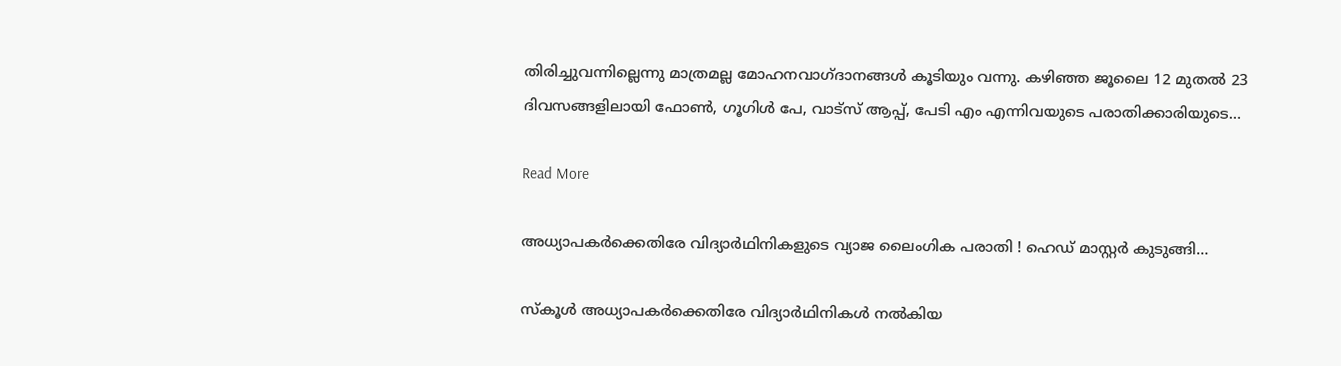തിരിച്ചുവന്നില്ലെന്നു മാത്രമല്ല മോഹനവാഗ്ദാനങ്ങള്‍ കൂടിയും വന്നു. കഴിഞ്ഞ ജൂലൈ 12 മുതല്‍ 23 ദിവസങ്ങളിലായി ഫോണ്‍, ഗൂഗിള്‍ പേ, വാട്‌സ് ആപ്പ്, പേടി എം എന്നിവയുടെ പരാതിക്കാരിയുടെ…

Read More

അധ്യാപകര്‍ക്കെതിരേ വിദ്യാര്‍ഥിനികളുടെ വ്യാജ ലൈംഗിക പരാതി ! ഹെഡ് മാസ്റ്റര്‍ കുടുങ്ങി…

സ്‌കൂള്‍ അധ്യാപകര്‍ക്കെതിരേ വിദ്യാര്‍ഥിനികള്‍ നല്‍കിയ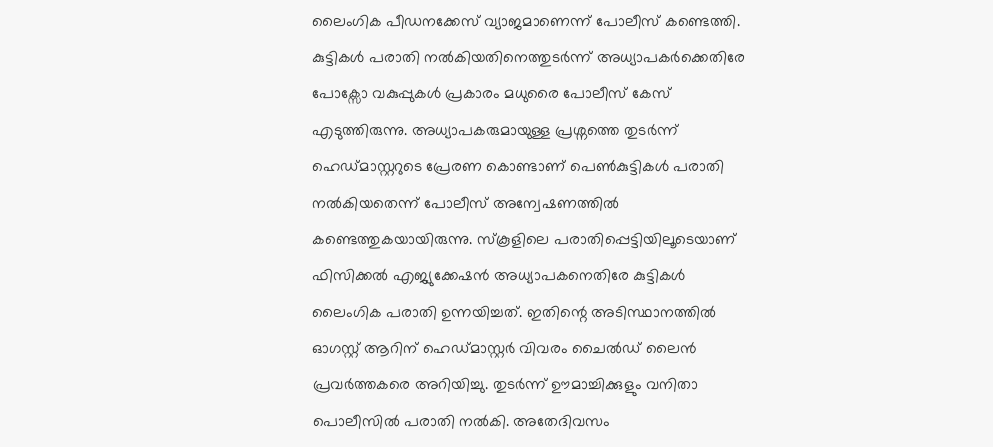ലൈംഗിക പീഡനക്കേസ് വ്യാജമാണെന്ന് പോലീസ് കണ്ടെത്തി. കുട്ടികള്‍ പരാതി നല്‍കിയതിനെത്തുടര്‍ന്ന് അധ്യാപകര്‍ക്കെതിരേ പോക്സോ വകുപ്പുകള്‍ പ്രകാരം മധുരൈ പോലീസ് കേസ് എടുത്തിരുന്നു. അധ്യാപകരുമായുള്ള പ്രശ്നത്തെ തുടര്‍ന്ന് ഹെഡ്മാസ്റ്ററുടെ പ്രേരണ കൊണ്ടാണ് പെണ്‍കുട്ടികള്‍ പരാതി നല്‍കിയതെന്ന് പോലീസ് അന്വേഷണത്തില്‍ കണ്ടെത്തുകയായിരുന്നു. സ്‌കൂളിലെ പരാതിപ്പെട്ടിയിലൂടെയാണ് ഫിസിക്കല്‍ എജ്യുക്കേഷന്‍ അധ്യാപകനെതിരേ കുട്ടികള്‍ ലൈംഗിക പരാതി ഉന്നയിച്ചത്. ഇതിന്റെ അടിസ്ഥാനത്തില്‍ ഓഗസ്റ്റ് ആറിന് ഹെഡ്മാസ്റ്റര്‍ വിവരം ചൈല്‍ഡ് ലൈന്‍ പ്രവര്‍ത്തകരെ അറിയിച്ചു. തുടര്‍ന്ന് ഊമാച്ചിക്കുളും വനിതാ പൊലീസില്‍ പരാതി നല്‍കി. അതേദിവസം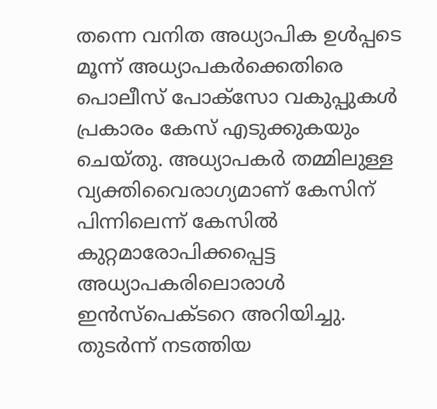തന്നെ വനിത അധ്യാപിക ഉള്‍പ്പടെ മൂന്ന് അധ്യാപകര്‍ക്കെതിരെ പൊലീസ് പോക്സോ വകുപ്പുകള്‍ പ്രകാരം കേസ് എടുക്കുകയും ചെയ്തു. അധ്യാപകര്‍ തമ്മിലുള്ള വ്യക്തിവൈരാഗ്യമാണ് കേസിന് പിന്നിലെന്ന് കേസില്‍ കുറ്റമാരോപിക്കപ്പെട്ട അധ്യാപകരിലൊരാള്‍ ഇന്‍സ്പെക്ടറെ അറിയിച്ചു. തുടര്‍ന്ന് നടത്തിയ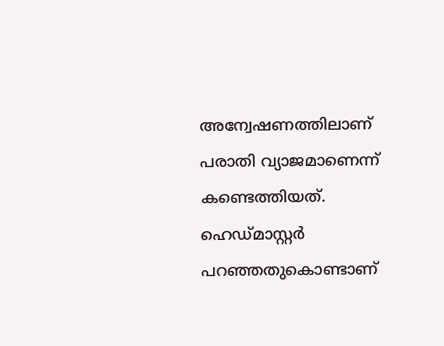അന്വേഷണത്തിലാണ് പരാതി വ്യാജമാണെന്ന് കണ്ടെത്തിയത്. ഹെഡ്മാസ്റ്റര്‍ പറഞ്ഞതുകൊണ്ടാണ്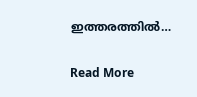ഇത്തരത്തില്‍…

Read More